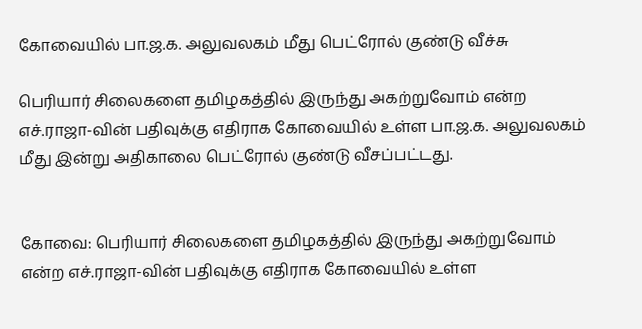கோவையில் பா.ஜ.க. அலுவலகம் மீது பெட்ரோல் குண்டு வீச்சு

பெரியார் சிலைகளை தமிழகத்தில் இருந்து அகற்றுவோம் என்ற எச்.ராஜா-வின் பதிவுக்கு எதிராக கோவையில் உள்ள பா.ஜ.க. அலுவலகம் மீது இன்று அதிகாலை பெட்ரோல் குண்டு வீசப்பட்டது.


கோவை: பெரியார் சிலைகளை தமிழகத்தில் இருந்து அகற்றுவோம் என்ற எச்.ராஜா-வின் பதிவுக்கு எதிராக கோவையில் உள்ள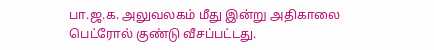பா.ஜ.க. அலுவலகம் மீது இன்று அதிகாலை பெட்ரோல் குண்டு வீசப்பட்டது.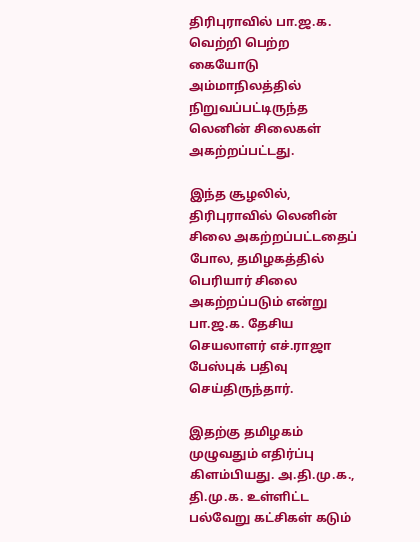திரிபுராவில் பா.ஜ.க. வெற்றி பெற்ற கையோடு அம்மாநிலத்தில் நிறுவப்பட்டிருந்த லெனின் சிலைகள் அகற்றப்பட்டது.

இந்த சூழலில், திரிபுராவில் லெனின் சிலை அகற்றப்பட்டதைப் போல, தமிழகத்தில் பெரியார் சிலை அகற்றப்படும் என்று பா.ஜ.க. தேசிய செயலாளர் எச்.ராஜா பேஸ்புக் பதிவு செய்திருந்தார்.

இதற்கு தமிழகம் முழுவதும் எதிர்ப்பு கிளம்பியது. அ.தி.மு.க., தி.மு.க. உள்ளிட்ட பல்வேறு கட்சிகள் கடும்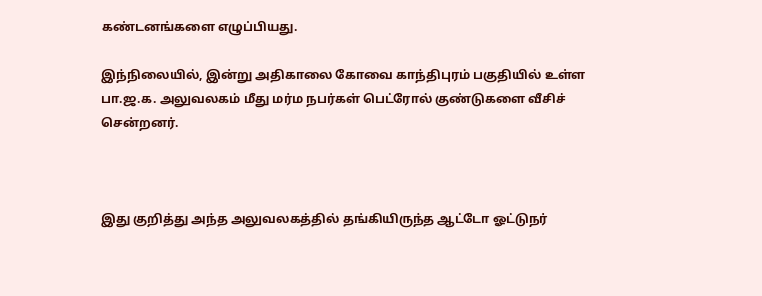கண்டனங்களை எழுப்பியது.

இந்நிலையில், இன்று அதிகாலை கோவை காந்திபுரம் பகுதியில் உள்ள பா.ஜ.க. அலுவலகம் மீது மர்ம நபர்கள் பெட்ரோல் குண்டுகளை வீசிச் சென்றனர்.



இது குறித்து அந்த அலுவலகத்தில் தங்கியிருந்த ஆட்டோ ஓட்டுநர்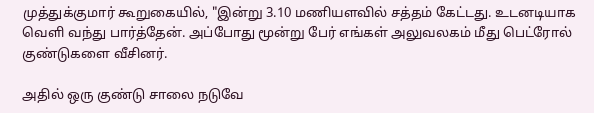முத்துக்குமார் கூறுகையில், "இன்று 3.10 மணியளவில் சத்தம் கேட்டது. உடனடியாக வெளி வந்து பார்த்தேன். அப்போது மூன்று பேர் எங்கள் அலுவலகம் மீது பெட்ரோல் குண்டுகளை வீசினர்.

அதில் ஒரு குண்டு சாலை நடுவே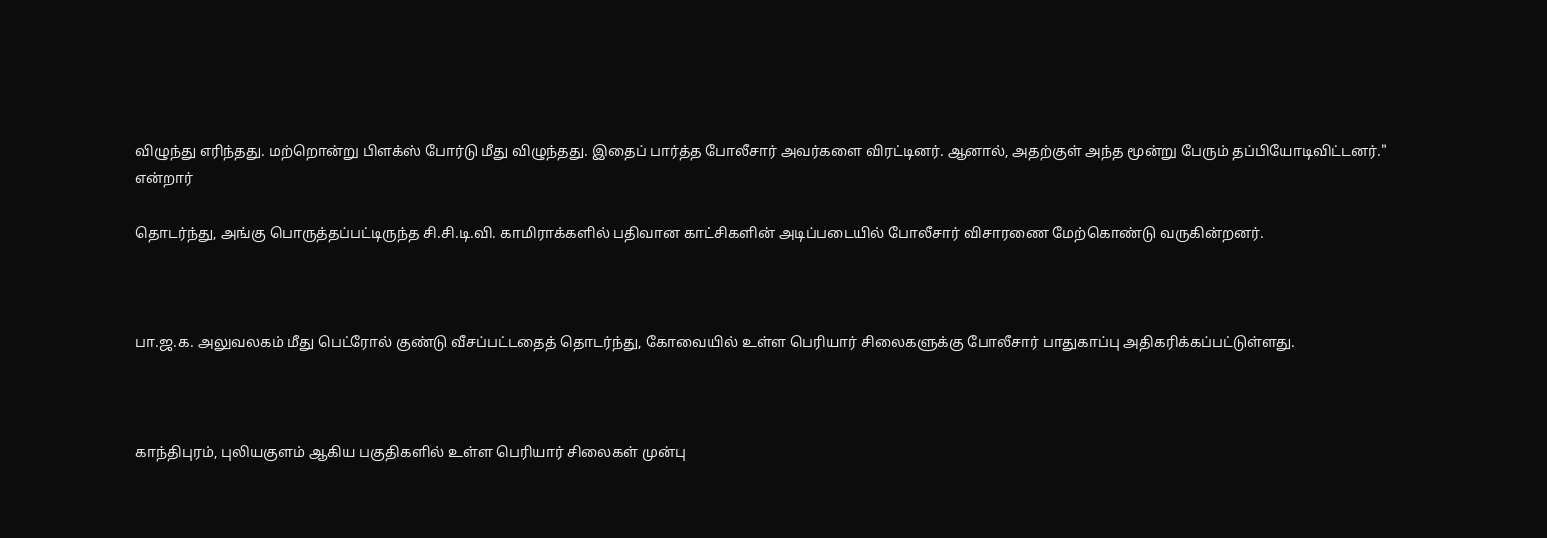விழுந்து எரிந்தது. மற்றொன்று பிளக்ஸ் போர்டு மீது விழுந்தது. இதைப் பார்த்த போலீசார் அவர்களை விரட்டினர். ஆனால், அதற்குள் அந்த மூன்று பேரும் தப்பியோடிவிட்டனர்." என்றார்

தொடர்ந்து, அங்கு பொருத்தப்பட்டிருந்த சி.சி.டி.வி. காமிராக்களில் பதிவான காட்சிகளின் அடிப்படையில் போலீசார் விசாரணை மேற்கொண்டு வருகின்றனர்.



பா.ஜ.க. அலுவலகம் மீது பெட்ரோல் குண்டு வீசப்பட்டதைத் தொடர்ந்து, கோவையில் உள்ள பெரியார் சிலைகளுக்கு போலீசார் பாதுகாப்பு அதிகரிக்கப்பட்டுள்ளது.



காந்திபுரம், புலியகுளம் ஆகிய பகுதிகளில் உள்ள பெரியார் சிலைகள் முன்பு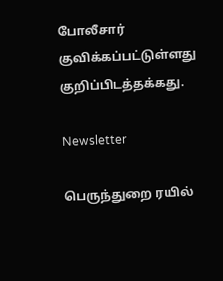போலீசார் குவிக்கப்பட்டுள்ளது குறிப்பிடத்தக்கது.

Newsletter

பெருந்துறை ரயில்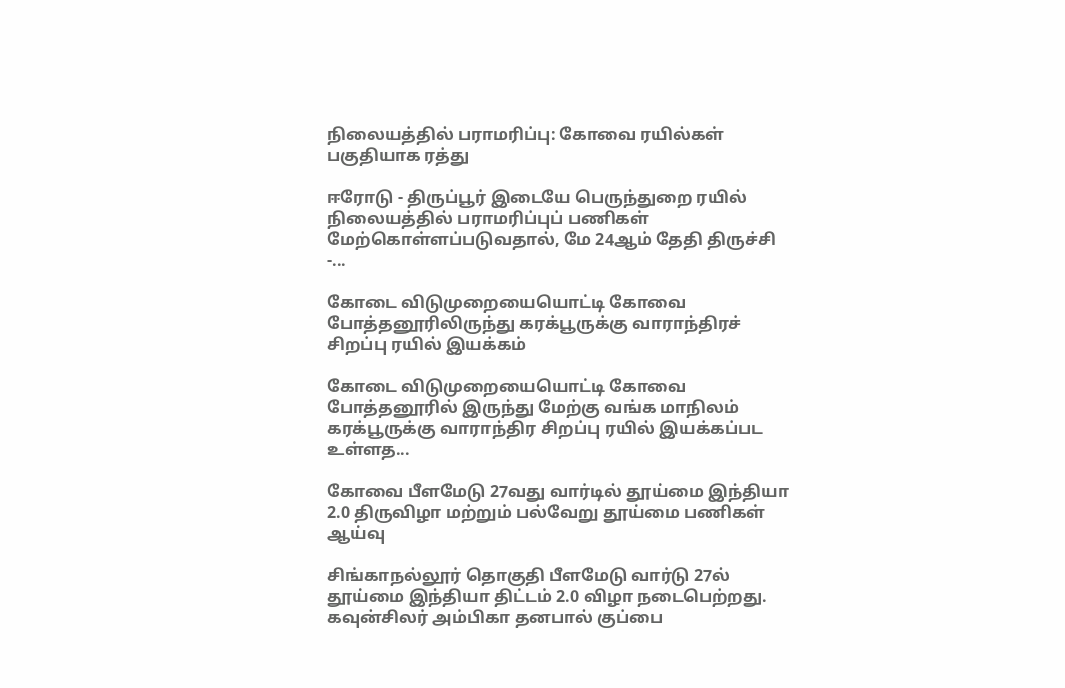நிலையத்தில் பராமரிப்பு: கோவை ரயில்கள் பகுதியாக ரத்து

ஈரோடு - திருப்பூர் இடையே பெருந்துறை ரயில் நிலையத்தில் பராமரிப்புப் பணிகள் மேற்கொள்ளப்படுவதால், மே 24ஆம் தேதி திருச்சி -...

கோடை விடுமுறையையொட்டி கோவை  போத்தனூரிலிருந்து கரக்பூருக்கு வாராந்திரச் சிறப்பு ரயில் இயக்கம்

கோடை விடுமுறையையொட்டி கோவை  போத்தனூரில் இருந்து மேற்கு வங்க மாநிலம் கரக்பூருக்கு வாராந்திர சிறப்பு ரயில் இயக்கப்பட உள்ளத...

கோவை பீளமேடு 27வது வார்டில் தூய்மை இந்தியா 2.0 திருவிழா மற்றும் பல்வேறு தூய்மை பணிகள் ஆய்வு

சிங்காநல்லூர் தொகுதி பீளமேடு வார்டு 27ல் தூய்மை இந்தியா திட்டம் 2.0 விழா நடைபெற்றது. கவுன்சிலர் அம்பிகா தனபால் குப்பை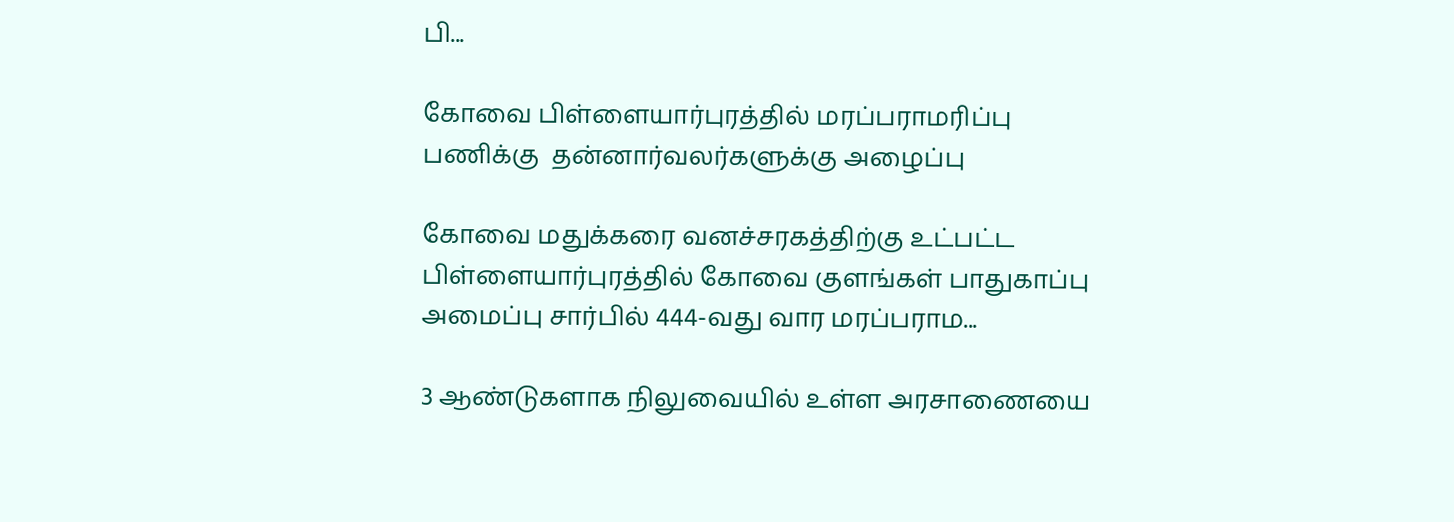பி...

கோவை பிள்ளையார்புரத்தில் மரப்பராமரிப்பு பணிக்கு  தன்னார்வலர்களுக்கு அழைப்பு

கோவை மதுக்கரை வனச்சரகத்திற்கு உட்பட்ட பிள்ளையார்புரத்தில் கோவை குளங்கள் பாதுகாப்பு அமைப்பு சார்பில் 444-வது வார மரப்பராம...

3 ஆண்டுகளாக நிலுவையில் உள்ள அரசாணையை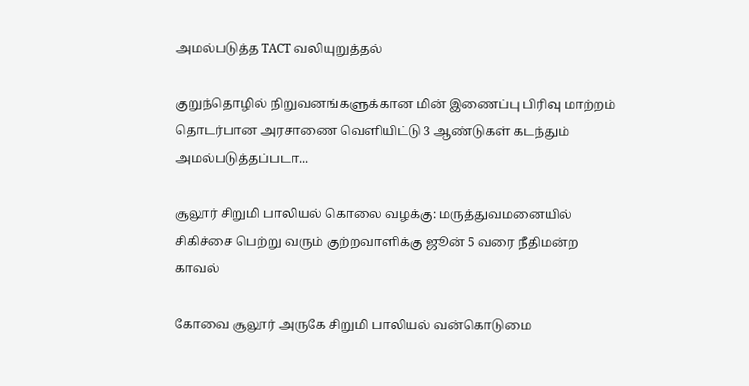அமல்படுத்த TACT வலியுறுத்தல்

குறுந்தொழில் நிறுவனங்களுக்கான மின் இணைப்பு பிரிவு மாற்றம் தொடர்பான அரசாணை வெளியிட்டு 3 ஆண்டுகள் கடந்தும் அமல்படுத்தப்படா...

சூலூர் சிறுமி பாலியல் கொலை வழக்கு: மருத்துவமனையில் சிகிச்சை பெற்று வரும் குற்றவாளிக்கு ஜூன் 5 வரை நீதிமன்ற காவல்

கோவை சூலூர் அருகே சிறுமி பாலியல் வன்கொடுமை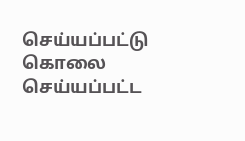செய்யப்பட்டு கொலை செய்யப்பட்ட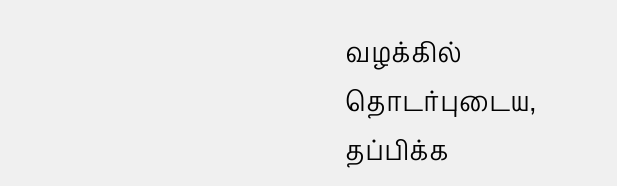வழக்கில் தொடர்புடைய, தப்பிக்க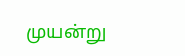முயன்று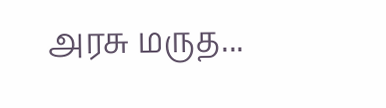அரசு மருத...